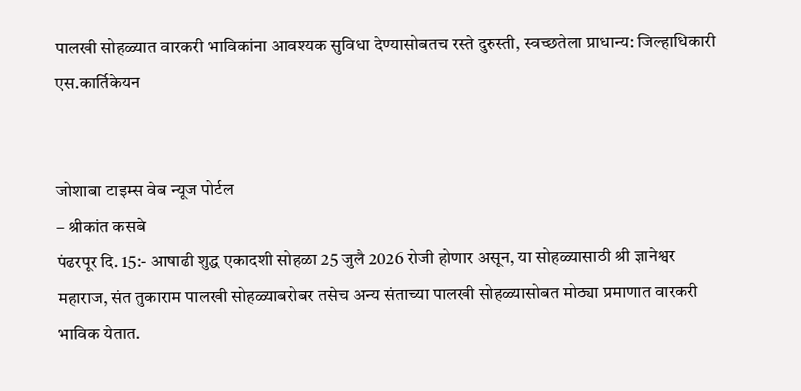पालखी सोहळ्यात वारकरी भाविकांना आवश्यक सुविधा देण्यासोबतच रस्ते दुरुस्ती, स्वच्छतेला प्राधान्य: जिल्हाधिकारी एस.कार्तिकेयन


जोशाबा टाइम्स वेब न्यूज पोर्टल
– श्रीकांत कसबे
पंढरपूर दि. 15:- आषाढी शुद्ध एकादशी सोहळा 25 जुलै 2026 रोजी होणार असून, या सोहळ्यासाठी श्री ज्ञानेश्वर महाराज, संत तुकाराम पालखी सोहळ्याबरोबर तसेच अन्य संताच्या पालखी सोहळ्यासोबत मोठ्या प्रमाणात वारकरी भाविक येतात.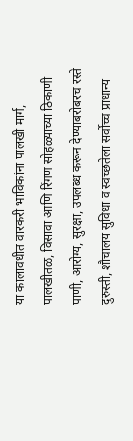या कालावधीत वारकरी भाविकांना पालखी मार्ग, पालखीतळ, विसावा आणि रिंगण सोहळ्याच्या ठिकाणी पाणी, आरोग्य, सुरक्षा, उपलब्ध करून देण्याबरोबरच रस्ते दुरुस्ती, शौचालय सुविधा व स्वच्छतेला सर्वोच्च प्राधान्य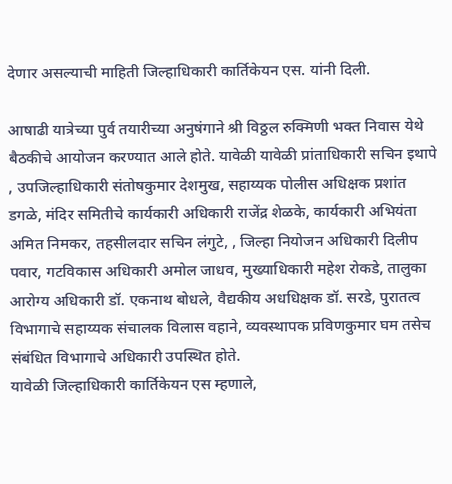देणार असल्याची माहिती जिल्हाधिकारी कार्तिकेयन एस. यांनी दिली.

आषाढी यात्रेच्या पुर्व तयारीच्या अनुषंगाने श्री विठ्ठल रुक्मिणी भक्त निवास येथे बैठकीचे आयोजन करण्यात आले होते. यावेळी यावेळी प्रांताधिकारी सचिन इथापे , उपजिल्हाधिकारी संतोषकुमार देशमुख, सहाय्यक पोलीस अधिक्षक प्रशांत डगळे, मंदिर समितीचे कार्यकारी अधिकारी राजेंद्र शेळके, कार्यकारी अभियंता अमित निमकर, तहसीलदार सचिन लंगुटे, , जिल्हा नियोजन अधिकारी दिलीप पवार, गटविकास अधिकारी अमोल जाधव, मुख्याधिकारी महेश रोकडे, तालुका आरोग्य अधिकारी डॉ. एकनाथ बोधले, वैद्यकीय अधधिक्षक डॉ. सरडे, पुरातत्व विभागाचे सहाय्यक संचालक विलास वहाने, व्यवस्थापक प्रविणकुमार घम तसेच संबंधित विभागाचे अधिकारी उपस्थित होते.
यावेळी जिल्हाधिकारी कार्तिकेयन एस म्हणाले,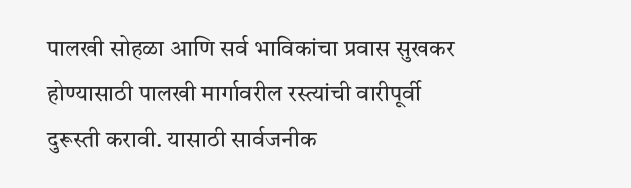पालखी सोहळा आणि सर्व भाविकांचा प्रवास सुखकर होण्यासाठी पालखी मार्गावरील रस्त्यांची वारीपूर्वी दुरूस्ती करावी. यासाठी सार्वजनीक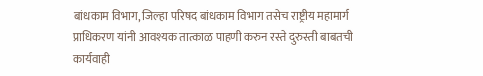बांधकाम विभाग, जिल्हा परिषद बांधकाम विभाग तसेच राष्ट्रीय महामार्ग प्राधिकरण यांनी आवश्यक तात्काळ पाहणी करुन रस्ते दुरुस्ती बाबतची कार्यवाही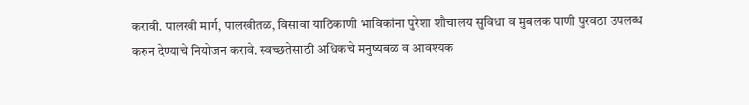करावी. पालखी मार्ग, पालखीतळ, विसावा याठिकाणी भाविकांना पुरेशा शौचालय सुविधा व मुबलक पाणी पुरवठा उपलब्ध करुन देण्याचे नियोजन करावे. स्वच्छतेसाठी अधिकचे मनुष्यबळ व आवश्यक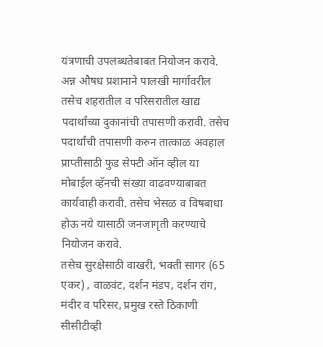यंत्रणाची उपलब्धतेबाबत नियोजन करावे. अन्न औषध प्रशानाने पालखी मार्गावरील तसेच शहरातील व परिसरातील खाद्य पदार्थांच्या दुकानांची तपासणी करावी. तसेच पदार्थांची तपासणी करुन तात्काळ अवहाल प्राप्तीसाठी फुड सेफ्टी ऑन व्हील या मोबाईल व्हॅनची संख्या वाढवण्याबाबत कार्यवाही करावी. तसेच भेसळ व विषबाधा होऊ नये यासाठी जनजागृती करण्याचे नियोजन करावे.
तसेच सुरक्षेसाठी वाखरी, भक्ती सागर (65 एकर) , वाळवंट, दर्शन मंडप, दर्शन रांग, मंदीर व परिसर, प्रमुख रस्ते ठिकाणी सीसीटीव्ही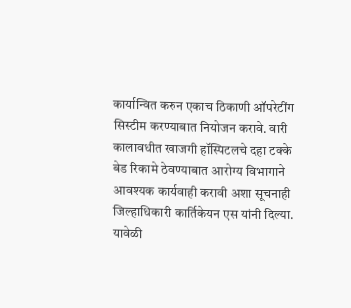कार्यान्वित करुन एकाच ठिकाणी ऑपरेटींग सिस्टीम करण्याबात नियोजन करावे. वारी कालावधीत खाजगी हॉस्पिटलचे दहा टक्के बेड रिकामे ठेवण्याबात आरोग्य विभागाने आवश्यक कार्यवाही करावी अशा सूचनाही जिल्हाधिकारी कार्तिकेयन एस यांनी दिल्या.
यावेळी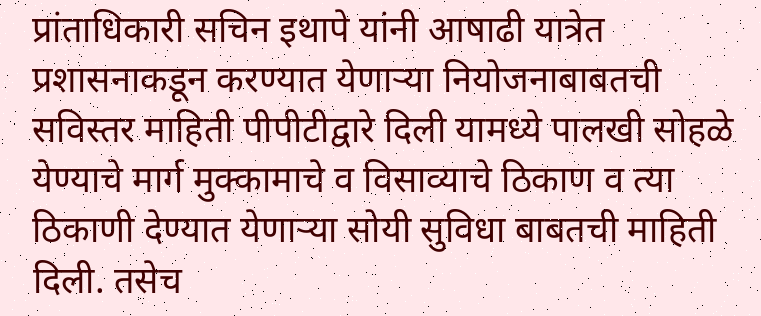प्रांताधिकारी सचिन इथापे यांनी आषाढी यात्रेत प्रशासनाकडून करण्यात येणाऱ्या नियोजनाबाबतची सविस्तर माहिती पीपीटीद्वारे दिली यामध्ये पालखी सोहळे येण्याचे मार्ग मुक्कामाचे व विसाव्याचे ठिकाण व त्या ठिकाणी देण्यात येणाऱ्या सोयी सुविधा बाबतची माहिती दिली. तसेच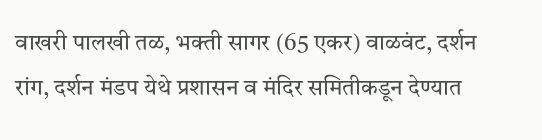वाखरी पालखी तळ, भक्ती सागर (65 एकर) वाळवंट, दर्शन रांग, दर्शन मंडप येथे प्रशासन व मंदिर समितीकडून देण्यात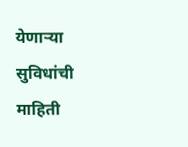येणाऱ्या सुविधांची माहिती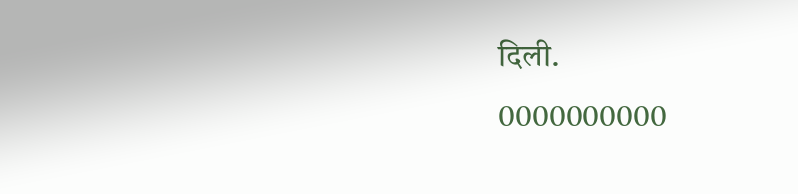दिली.
0000000000